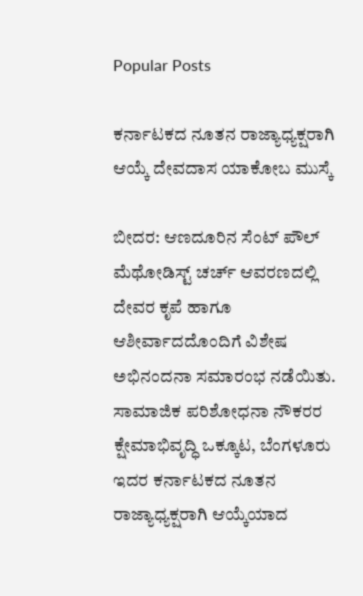Popular Posts

ಕರ್ನಾಟಕದ ನೂತನ ರಾಜ್ಯಾಧ್ಯಕ್ಷರಾಗಿ ಆಯ್ಕೆ ದೇವದಾಸ ಯಾಕೋಬ ಮುಸ್ಕೆ

ಬೀದರ: ಆಣದೂರಿನ ಸೆಂಟ್ ಪೌಲ್ ಮೆಥೋಡಿಸ್ಟ್ ಚರ್ಚ್ ಆವರಣದಲ್ಲಿ ದೇವರ ಕೃಪೆ ಹಾಗೂ ಆಶೀರ್ವಾದದೊಂದಿಗೆ ವಿಶೇಷ ಅಭಿನಂದನಾ ಸಮಾರಂಭ ನಡೆಯಿತು. ಸಾಮಾಜಿಕ ಪರಿಶೋಧನಾ ನೌಕರರ ಕ್ಷೇಮಾಭಿವೃದ್ಧಿ ಒಕ್ಕೂಟ, ಬೆಂಗಳೂರು ಇದರ ಕರ್ನಾಟಕದ ನೂತನ ರಾಜ್ಯಾಧ್ಯಕ್ಷರಾಗಿ ಆಯ್ಕೆಯಾದ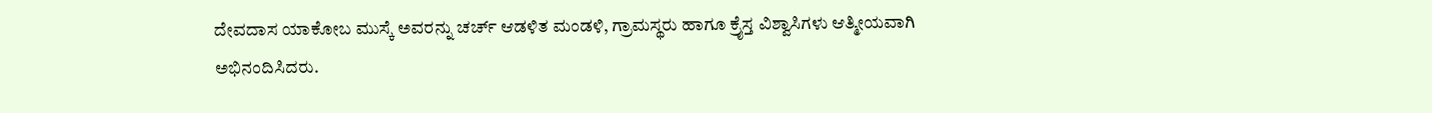ದೇವದಾಸ ಯಾಕೋಬ ಮುಸ್ಕೆ ಅವರನ್ನು ಚರ್ಚ್ ಆಡಳಿತ ಮಂಡಳಿ, ಗ್ರಾಮಸ್ಥರು ಹಾಗೂ ಕ್ರೈಸ್ತ ವಿಶ್ವಾಸಿಗಳು ಆತ್ಮೀಯವಾಗಿ ಅಭಿನಂದಿಸಿದರು.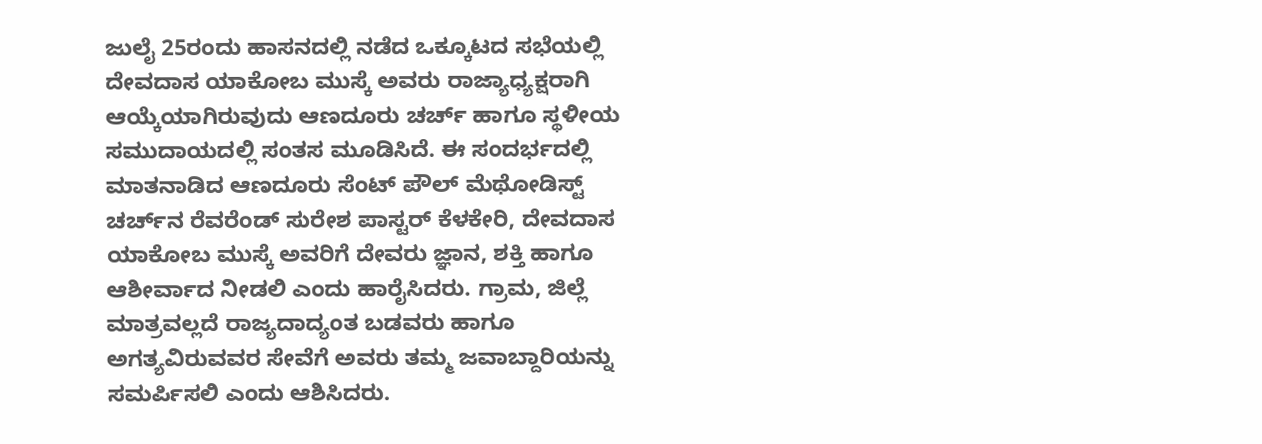ಜುಲೈ 25ರಂದು ಹಾಸನದಲ್ಲಿ ನಡೆದ ಒಕ್ಕೂಟದ ಸಭೆಯಲ್ಲಿ ದೇವದಾಸ ಯಾಕೋಬ ಮುಸ್ಕೆ ಅವರು ರಾಜ್ಯಾಧ್ಯಕ್ಷರಾಗಿ ಆಯ್ಕೆಯಾಗಿರುವುದು ಆಣದೂರು ಚರ್ಚ್ ಹಾಗೂ ಸ್ಥಳೀಯ ಸಮುದಾಯದಲ್ಲಿ ಸಂತಸ ಮೂಡಿಸಿದೆ. ಈ ಸಂದರ್ಭದಲ್ಲಿ ಮಾತನಾಡಿದ ಆಣದೂರು ಸೆಂಟ್ ಪೌಲ್ ಮೆಥೋಡಿಸ್ಟ್ ಚರ್ಚ್‌ನ ರೆವರೆಂಡ್ ಸುರೇಶ ಪಾಸ್ಟರ್ ಕೆಳಕೇರಿ, ದೇವದಾಸ ಯಾಕೋಬ ಮುಸ್ಕೆ ಅವರಿಗೆ ದೇವರು ಜ್ಞಾನ, ಶಕ್ತಿ ಹಾಗೂ ಆಶೀರ್ವಾದ ನೀಡಲಿ ಎಂದು ಹಾರೈಸಿದರು. ಗ್ರಾಮ, ಜಿಲ್ಲೆ ಮಾತ್ರವಲ್ಲದೆ ರಾಜ್ಯದಾದ್ಯಂತ ಬಡವರು ಹಾಗೂ ಅಗತ್ಯವಿರುವವರ ಸೇವೆಗೆ ಅವರು ತಮ್ಮ ಜವಾಬ್ದಾರಿಯನ್ನು ಸಮರ್ಪಿಸಲಿ ಎಂದು ಆಶಿಸಿದರು.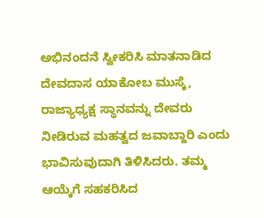ಅಭಿನಂದನೆ ಸ್ವೀಕರಿಸಿ ಮಾತನಾಡಿದ ದೇವದಾಸ ಯಾಕೋಬ ಮುಸ್ಕೆ, ರಾಜ್ಯಾಧ್ಯಕ್ಷ ಸ್ಥಾನವನ್ನು ದೇವರು ನೀಡಿರುವ ಮಹತ್ವದ ಜವಾಬ್ದಾರಿ ಎಂದು ಭಾವಿಸುವುದಾಗಿ ತಿಳಿಸಿದರು. ತಮ್ಮ ಆಯ್ಕೆಗೆ ಸಹಕರಿಸಿದ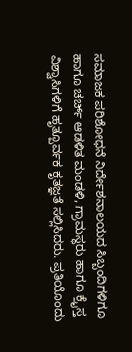ಸಮಾಜಕ ಪರಿಶೋಧನೆ ನಿರ್ದೇಶನಾಲಯದ ಸಿಬ್ಬಂದಿಗಳಿಗೂ ಹಾಗೂ ಚರ್ಚ್ ಆಡಳಿತ ಮಂಡಳಿ, ಗ್ರಾಮಸ್ಥರು ಹಾಗೂ ಕ್ರೈಸ್ತ ವಿಶ್ವಾಸಿಗಳಿಗೆ ಹೃತ್ಪೂರ್ವಕ ಕೃತಜ್ಞತೆ ಸಲ್ಲಿಸಿದರು. ಪ್ರತಿಯೊಂದು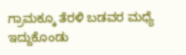ಗ್ರಾಮಕ್ಕೂ ತೆರಳಿ ಬಡವರ ಮಧ್ಯೆ ಇದ್ದುಕೊಂಡು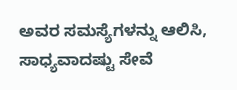ಅವರ ಸಮಸ್ಯೆಗಳನ್ನು ಆಲಿಸಿ, ಸಾಧ್ಯವಾದಷ್ಟು ಸೇವೆ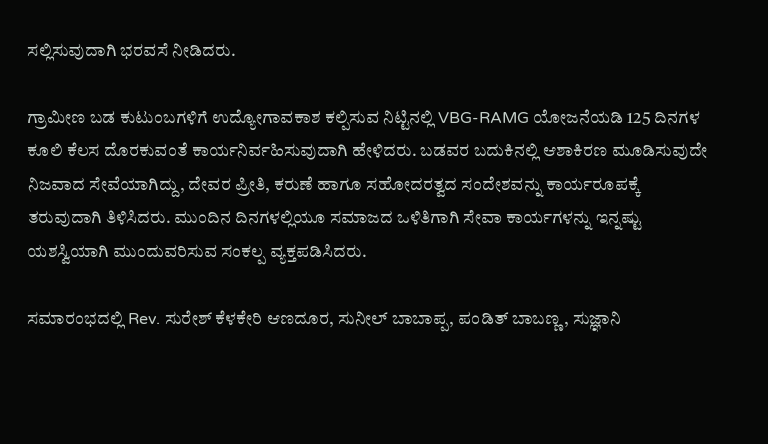ಸಲ್ಲಿಸುವುದಾಗಿ ಭರವಸೆ ನೀಡಿದರು.

ಗ್ರಾಮೀಣ ಬಡ ಕುಟುಂಬಗಳಿಗೆ ಉದ್ಯೋಗಾವಕಾಶ ಕಲ್ಪಿಸುವ ನಿಟ್ಟಿನಲ್ಲಿ VBG-RAMG ಯೋಜನೆಯಡಿ 125 ದಿನಗಳ ಕೂಲಿ ಕೆಲಸ ದೊರಕುವಂತೆ ಕಾರ್ಯನಿರ್ವಹಿಸುವುದಾಗಿ ಹೇಳಿದರು. ಬಡವರ ಬದುಕಿನಲ್ಲಿ ಆಶಾಕಿರಣ ಮೂಡಿಸುವುದೇ ನಿಜವಾದ ಸೇವೆಯಾಗಿದ್ದು, ದೇವರ ಪ್ರೀತಿ, ಕರುಣೆ ಹಾಗೂ ಸಹೋದರತ್ವದ ಸಂದೇಶವನ್ನು ಕಾರ್ಯರೂಪಕ್ಕೆ ತರುವುದಾಗಿ ತಿಳಿಸಿದರು. ಮುಂದಿನ ದಿನಗಳಲ್ಲಿಯೂ ಸಮಾಜದ ಒಳಿತಿಗಾಗಿ ಸೇವಾ ಕಾರ್ಯಗಳನ್ನು ಇನ್ನಷ್ಟು ಯಶಸ್ವಿಯಾಗಿ ಮುಂದುವರಿಸುವ ಸಂಕಲ್ಪ ವ್ಯಕ್ತಪಡಿಸಿದರು.

ಸಮಾರಂಭದಲ್ಲಿ Rev. ಸುರೇಶ್ ಕೆಳಕೇರಿ ಆಣದೂರ, ಸುನೀಲ್ ಬಾಬಾಪ್ಪ, ಪಂಡಿತ್ ಬಾಬಣ್ಣ, ಸುಜ್ಞಾನಿ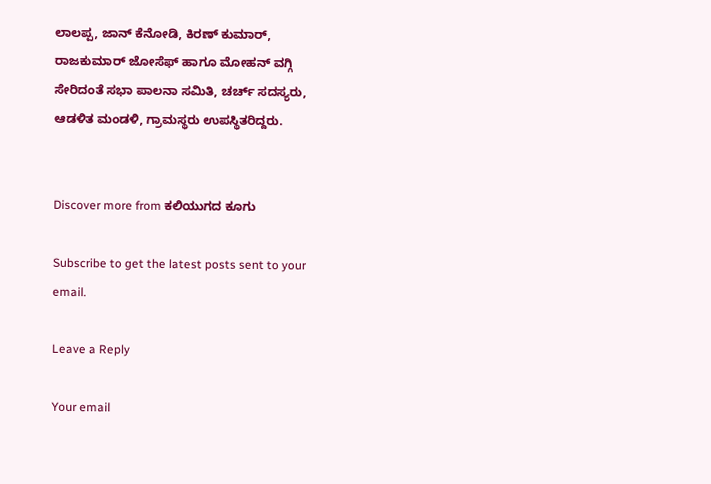ಲಾಲಪ್ಪ, ಜಾನ್ ಕೆನೋಡಿ, ಕಿರಣ್ ಕುಮಾರ್, ರಾಜಕುಮಾರ್ ಜೋಸೆಫ್ ಹಾಗೂ ಮೋಹನ್ ವಗ್ಗಿ ಸೇರಿದಂತೆ ಸಭಾ ಪಾಲನಾ ಸಮಿತಿ, ಚರ್ಚ್ ಸದಸ್ಯರು, ಆಡಳಿತ ಮಂಡಳಿ, ಗ್ರಾಮಸ್ಥರು ಉಪಸ್ಥಿತರಿದ್ದರು.


Discover more from ಕಲಿಯುಗದ ಕೂಗು

Subscribe to get the latest posts sent to your email.

Leave a Reply

Your email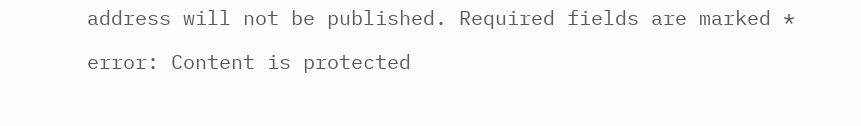address will not be published. Required fields are marked *

error: Content is protected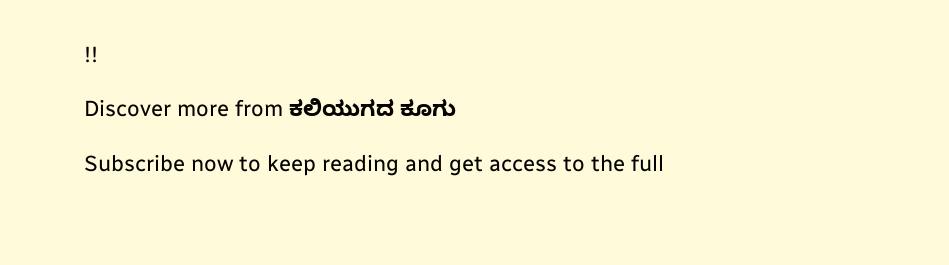!!

Discover more from ಕಲಿಯುಗದ ಕೂಗು

Subscribe now to keep reading and get access to the full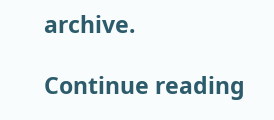archive.

Continue reading